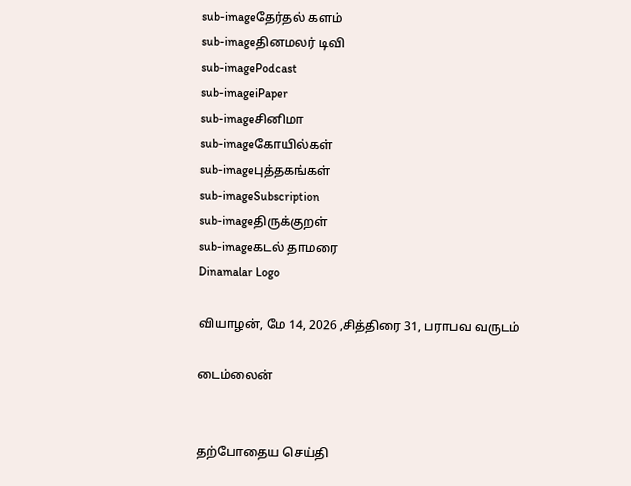sub-imageதேர்தல் களம்
sub-imageதினமலர் டிவி
sub-imagePodcast
sub-imageiPaper
sub-imageசினிமா
sub-imageகோயில்கள்
sub-imageபுத்தகங்கள்
sub-imageSubscription
sub-imageதிருக்குறள்
sub-imageகடல் தாமரை
Dinamalar Logo

வியாழன், மே 14, 2026 ,சித்திரை 31, பராபவ வருடம்

டைம்லைன்


தற்போதைய செய்தி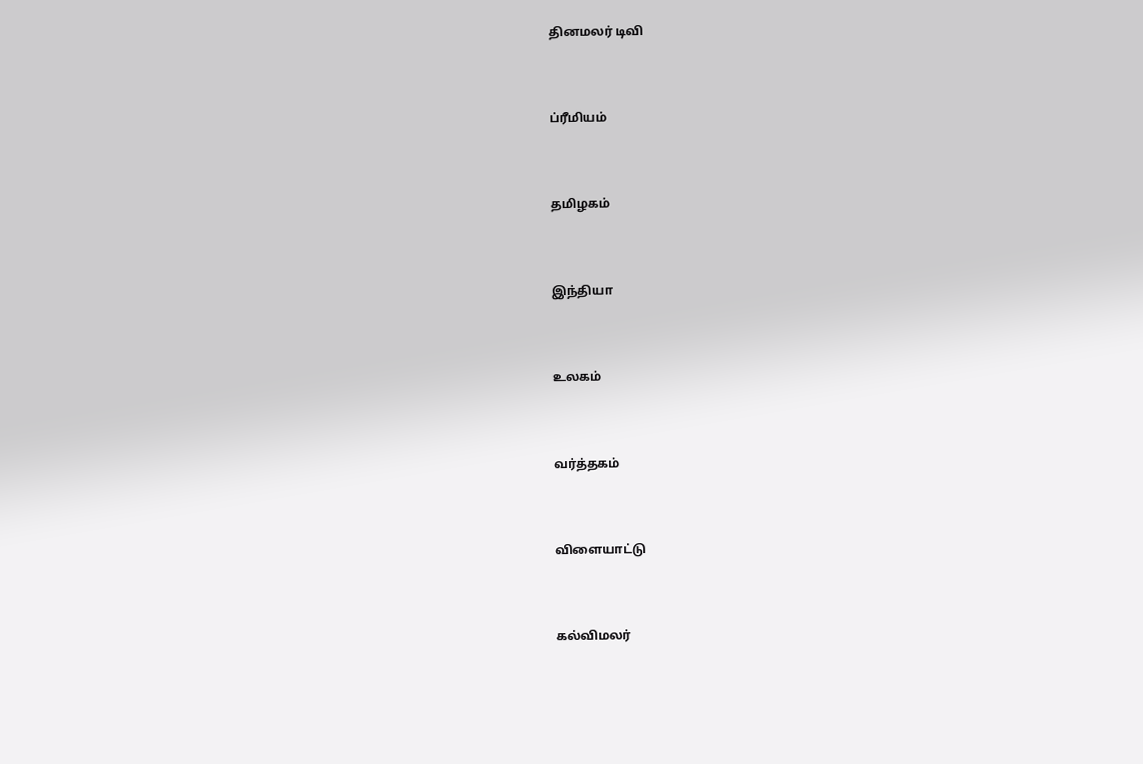தினமலர் டிவி


ப்ரீமியம்


தமிழகம்


இந்தியா


உலகம்


வர்த்தகம்


விளையாட்டு


கல்விமலர்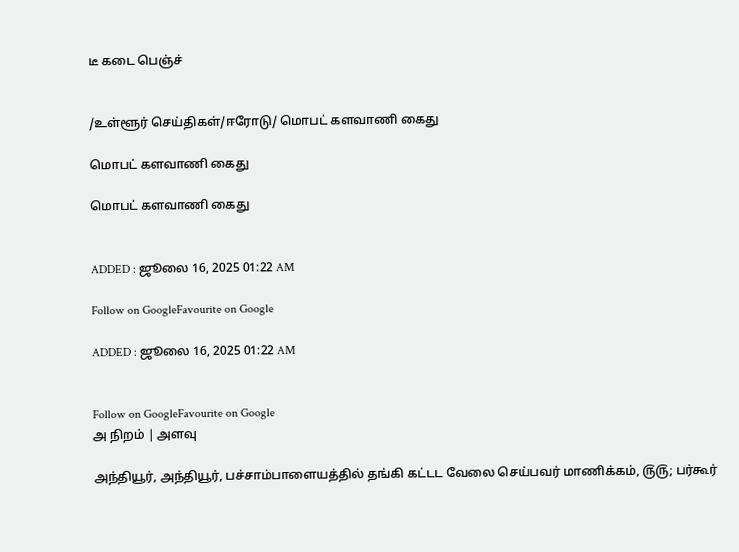டீ கடை பெஞ்ச்


/உள்ளூர் செய்திகள்/ஈரோடு/ மொபட் களவாணி கைது

மொபட் களவாணி கைது

மொபட் களவாணி கைது


ADDED : ஜூலை 16, 2025 01:22 AM

Follow on GoogleFavourite on Google

ADDED : ஜூலை 16, 2025 01:22 AM


Follow on GoogleFavourite on Google
அ நிறம் | அளவு

அந்தியூர், அந்தியூர், பச்சாம்பாளையத்தில் தங்கி கட்டட வேலை செய்பவர் மாணிக்கம், ௫௫; பர்கூர்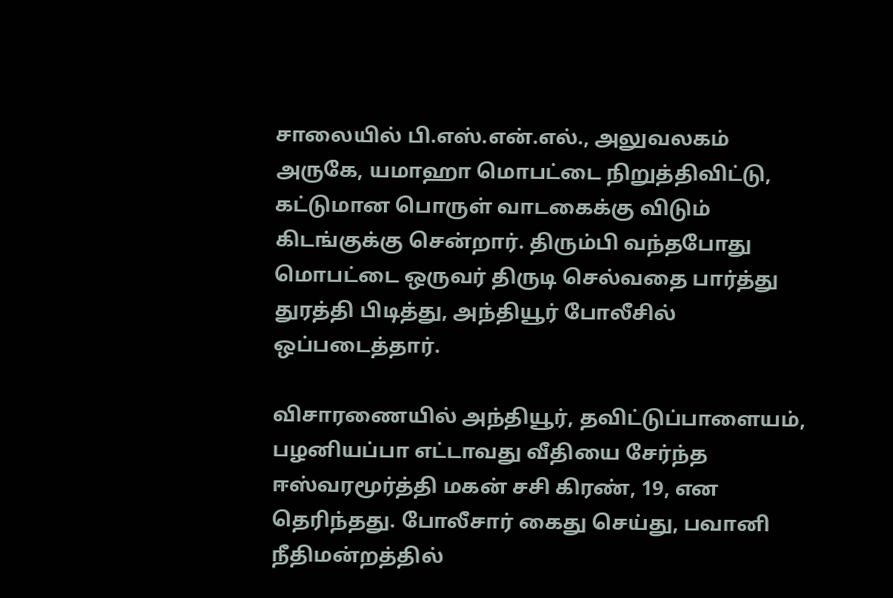சாலையில் பி.எஸ்.என்.எல்., அலுவலகம் அருகே, யமாஹா மொபட்டை நிறுத்திவிட்டு, கட்டுமான பொருள் வாடகைக்கு விடும் கிடங்குக்கு சென்றார். திரும்பி வந்தபோது மொபட்டை ஒருவர் திருடி செல்வதை பார்த்து துரத்தி பிடித்து, அந்தியூர் போலீசில் ஒப்படைத்தார்.

விசாரணையில் அந்தியூர், தவிட்டுப்பாளையம், பழனியப்பா எட்டாவது வீதியை சேர்ந்த ஈஸ்வரமூர்த்தி மகன் சசி கிரண், 19, என தெரிந்தது. போலீசார் கைது செய்து, பவானி நீதிமன்றத்தில்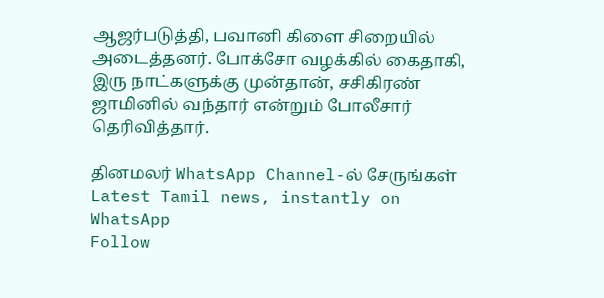ஆஜர்படுத்தி, பவானி கிளை சிறையில் அடைத்தனர். போக்சோ வழக்கில் கைதாகி, இரு நாட்களுக்கு முன்தான், சசிகிரண் ஜாமினில் வந்தார் என்றும் போலீசார் தெரிவித்தார்.

தினமலர் WhatsApp Channel-ல் சேருங்கள்
Latest Tamil news, instantly on WhatsApp
Follow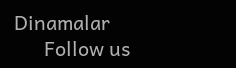Dinamalar
      Follow us